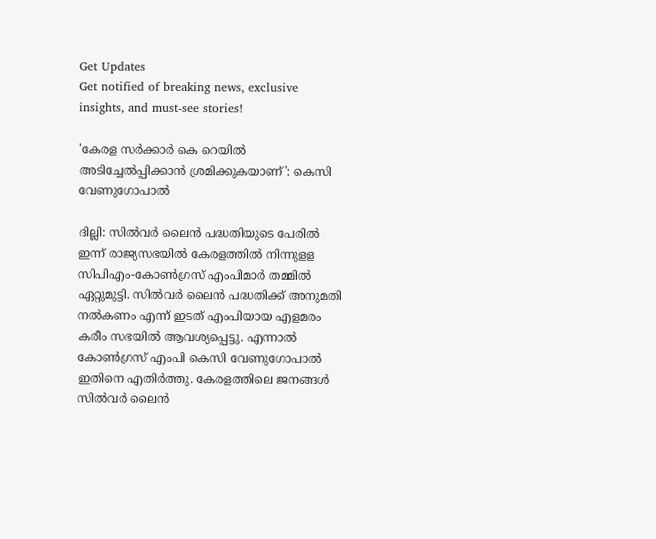Get Updates
Get notified of breaking news, exclusive insights, and must-see stories!

'കേരള സർക്കാർ കെ റെയിൽ അടിച്ചേൽപ്പിക്കാൻ ശ്രമിക്കുകയാണ്': കെസി വേണുഗോപാൽ

ദില്ലി: സില്‍വര്‍ ലൈന്‍ പദ്ധതിയുടെ പേരില്‍ ഇന്ന് രാജ്യസഭയില്‍ കേരളത്തില്‍ നിന്നുളള സിപിഎം-കോണ്‍ഗ്രസ് എംപിമാര്‍ തമ്മില്‍ ഏറ്റുമുട്ടി. സില്‍വര്‍ ലൈന്‍ പദ്ധതിക്ക് അനുമതി നല്‍കണം എന്ന് ഇടത് എംപിയായ എളമരം കരീം സഭയില്‍ ആവശ്യപ്പെട്ടു. എന്നാല്‍ കോണ്‍ഗ്രസ് എംപി കെസി വേണുഗോപാല്‍ ഇതിനെ എതിര്‍ത്തു. കേരളത്തിലെ ജനങ്ങള്‍ സില്‍വര്‍ ലൈന്‍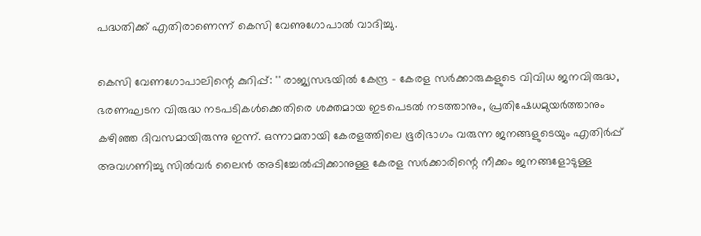പദ്ധതിക്ക് എതിരാണെന്ന് കെസി വേണുഗോപാല്‍ വാദിച്ചു.

കെസി വേണഗോപാലിന്റെ കുറിപ്പ്: '' രാജ്യസഭയിൽ കേന്ദ്ര - കേരള സർക്കാരുകളുടെ വിവിധ ജനവിരുദ്ധ, ഭരണഘടന വിരുദ്ധ നടപടികൾക്കെതിരെ ശക്തമായ ഇടപെടൽ നടത്താനും, പ്രതിഷേധമുയർത്താനും കഴിഞ്ഞ ദിവസമായിരുന്നു ഇന്ന്. ഒന്നാമതായി കേരളത്തിലെ ഭൂരിഭാഗം വരുന്ന ജനങ്ങളുടെയും എതിർപ്പ് അവഗണിച്ചു സിൽവർ ലൈൻ അടിച്ചേൽപ്പിക്കാനുള്ള കേരള സർക്കാരിന്റെ നീക്കം ജനങ്ങളോടുള്ള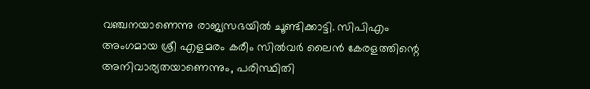വഞ്ചനയാണെന്നു രാജ്യസഭയിൽ ചൂണ്ടിക്കാട്ടി. സിപിഎം അംഗമായ ശ്രീ എളമരം കരീം സിൽവർ ലൈൻ കേരളത്തിന്റെ അനിവാര്യതയാണെന്നും, പരിസ്ഥിതി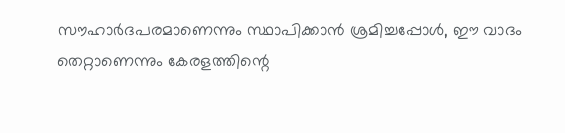സൗഹാർദപരമാണെന്നും സ്ഥാപിക്കാൻ ശ്രമിച്ചപ്പോൾ, ഈ വാദം തെറ്റാണെന്നും കേരളത്തിന്റെ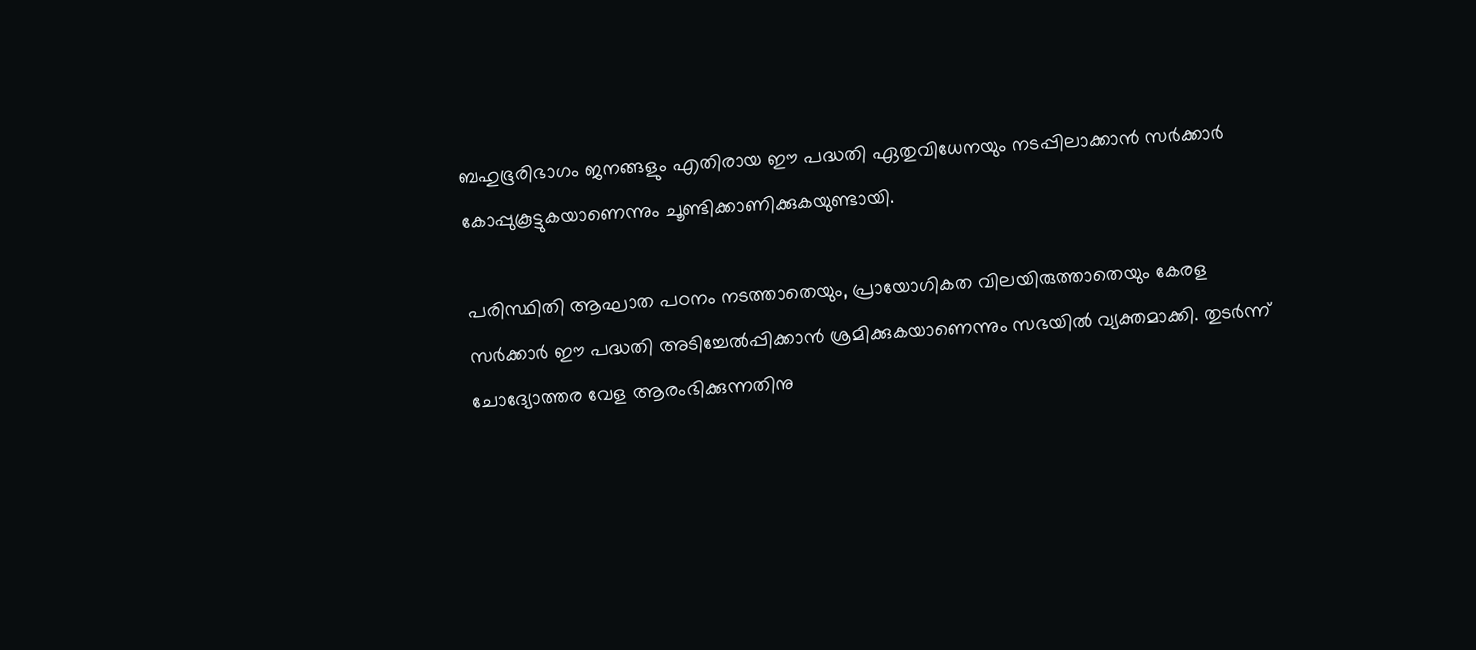ബഹുഭൂരിഭാഗം ജനങ്ങളും എതിരായ ഈ പദ്ധതി ഏതുവിധേനയും നടപ്പിലാക്കാൻ സർക്കാർ കോപ്പുകൂട്ടുകയാണെന്നും ചൂണ്ടിക്കാണിക്കുകയുണ്ടായി.

പരിസ്ഥിതി ആഘാത പഠനം നടത്താതെയും, പ്രായോഗികത വിലയിരുത്താതെയും കേരള സർക്കാർ ഈ പദ്ധതി അടിച്ചേൽപ്പിക്കാൻ ശ്രമിക്കുകയാണെന്നും സഭയിൽ വ്യക്തമാക്കി. തുടർന്ന് ചോദ്യോത്തര വേള ആരംഭിക്കുന്നതിനു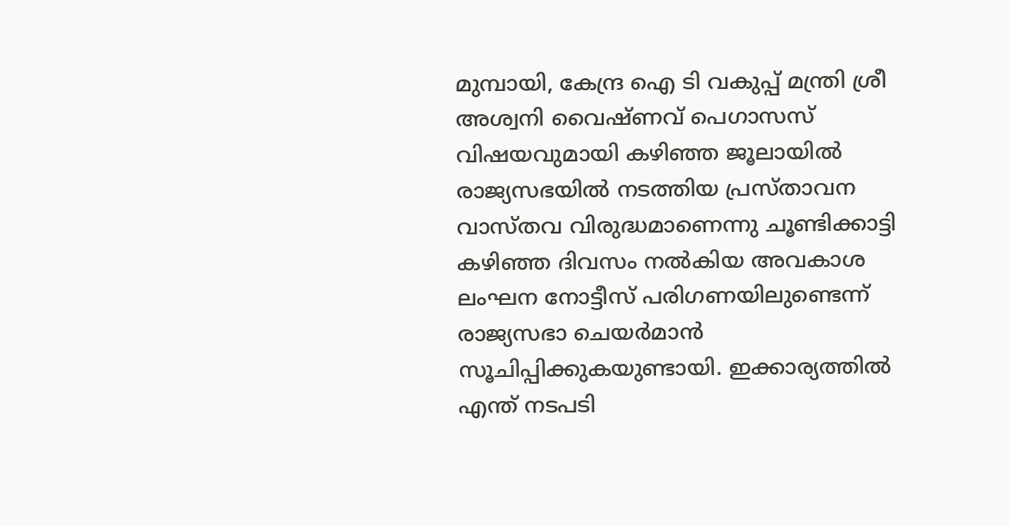മുമ്പായി, കേന്ദ്ര ഐ ടി വകുപ്പ് മന്ത്രി ശ്രീ അശ്വനി വൈഷ്ണവ് പെഗാസസ് വിഷയവുമായി കഴിഞ്ഞ ജൂലായിൽ രാജ്യസഭയിൽ നടത്തിയ പ്രസ്‌താവന വാസ്തവ വിരുദ്ധമാണെന്നു ചൂണ്ടിക്കാട്ടി കഴിഞ്ഞ ദിവസം നൽകിയ അവകാശ ലംഘന നോട്ടീസ് പരിഗണയിലുണ്ടെന്ന് രാജ്യസഭാ ചെയർമാൻ സൂചിപ്പിക്കുകയുണ്ടായി. ഇക്കാര്യത്തിൽ എന്ത് നടപടി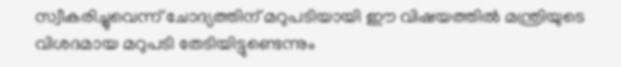സ്വീകരിച്ചുവെന്ന് ചോദ്യത്തിന് മറുപടിയായി ഈ വിഷയത്തിൽ മന്ത്രിയുടെ വിശദമായ മറുപടി തേടിയിട്ടുണ്ടെന്നും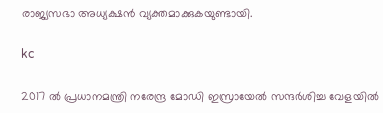രാജ്യസഭാ അധ്യക്ഷൻ വ്യക്തമാക്കുകയുണ്ടായി.

kc

2017 ൽ പ്രധാനമന്ത്രി നരേന്ദ്ര മോഡി ഇസ്രായേൽ സന്ദർശിച്ച വേളയിൽ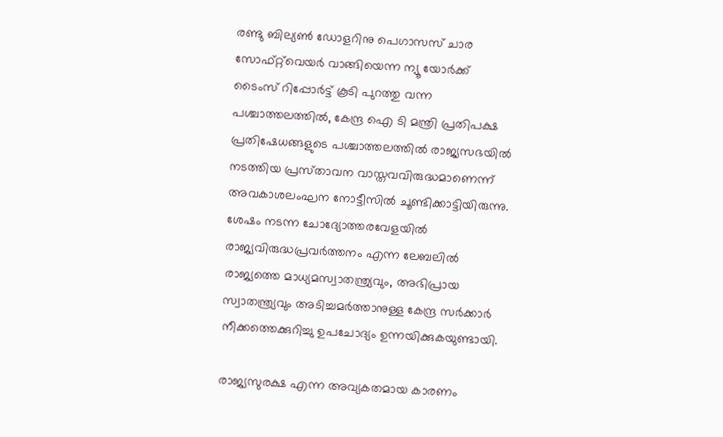രണ്ടു ബില്യൺ ഡോളറിനു പെഗാസസ് ചാര സോഫ്റ്റ്‌വെയർ വാങ്ങിയെന്ന ന്യൂ യോർക്ക് ടൈംസ് റിപ്പോർട്ട് കൂടി പുറത്തു വന്ന പശ്ചാത്തലത്തിൽ, കേന്ദ്ര ഐ ടി മന്ത്രി പ്രതിപക്ഷ പ്രതിഷേധങ്ങളുടെ പശ്ചാത്തലത്തിൽ രാജ്യസഭയിൽ നടത്തിയ പ്രസ്‌താവന വാസ്തവവിരുദ്ധമാണെന്ന് അവകാശലംഘന നോട്ടീസിൽ ചൂണ്ടിക്കാട്ടിയിരുന്നു. ശേഷം നടന്ന ചോദ്യോത്തരവേളയിൽ രാജ്യവിരുദ്ധപ്രവർത്തനം എന്ന ലേബലിൽ രാജ്യത്തെ മാധ്യമസ്വാതന്ത്ര്യവും, അഭിപ്രായ സ്വാതന്ത്ര്യവും അടിച്ചമർത്താനുള്ള കേന്ദ്ര സർക്കാർ നീക്കത്തെക്കുറിച്ചു ഉപചോദ്യം ഉന്നയിക്കുകയുണ്ടായി.

രാജ്യസുരക്ഷ എന്ന അവ്യകതമായ കാരണം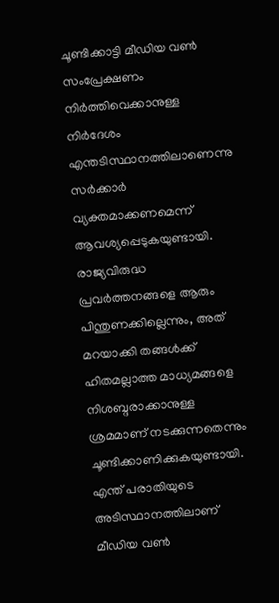ചൂണ്ടിക്കാട്ടി മീഡിയ വൺ സംപ്രേക്ഷണം നിർത്തിവെക്കാനുള്ള നിർദേശം എന്തടിസ്ഥാനത്തിലാണെന്നു സർക്കാർ വ്യക്തമാക്കണമെന്ന് ആവശ്യപ്പെടുകയുണ്ടായി. രാജ്യവിരുദ്ധ പ്രവർത്തനങ്ങളെ ആരും പിന്തുണക്കില്ലെന്നും, അത് മറയാക്കി തങ്ങൾക്ക് ഹിതമല്ലാത്ത മാധ്യമങ്ങളെ നിശബ്ദരാക്കാനുള്ള ശ്രമമാണ് നടക്കുന്നതെന്നും ചൂണ്ടിക്കാണിക്കുകയുണ്ടായി. എന്ത് പരാതിയുടെ അടിസ്ഥാനത്തിലാണ് മീഡിയ വൺ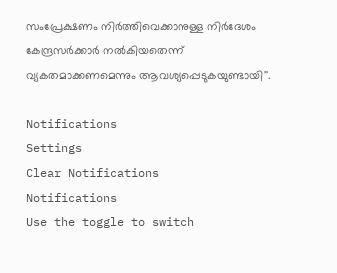സംപ്രേക്ഷണം നിർത്തിവെക്കാനുള്ള നിർദേശം കേന്ദ്രസർക്കാർ നൽകിയതെന്ന് വ്യകതമാക്കണമെന്നും ആവശ്യപ്പെടുകയുണ്ടായി''.

Notifications
Settings
Clear Notifications
Notifications
Use the toggle to switch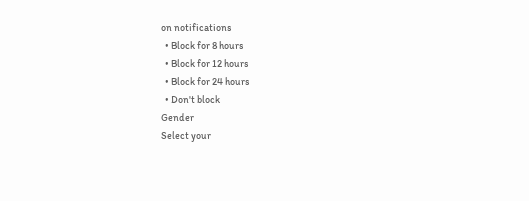on notifications
  • Block for 8 hours
  • Block for 12 hours
  • Block for 24 hours
  • Don't block
Gender
Select your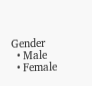Gender
  • Male
  • Female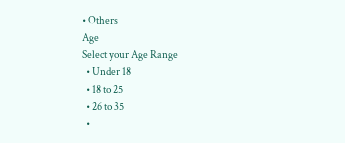• Others
Age
Select your Age Range
  • Under 18
  • 18 to 25
  • 26 to 35
  •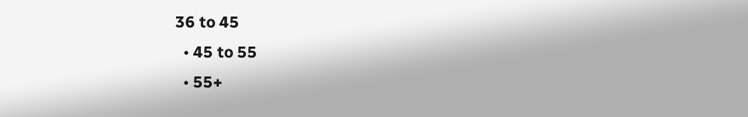36 to 45
  • 45 to 55
  • 55+